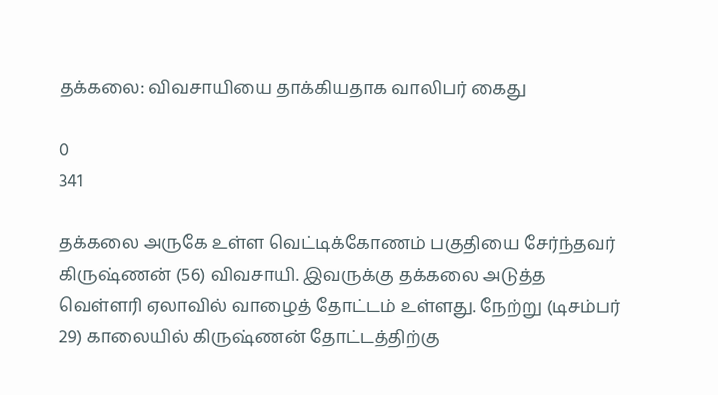தக்கலை: விவசாயியை தாக்கியதாக வாலிபர் கைது

0
341

தக்கலை அருகே உள்ள வெட்டிக்கோணம் பகுதியை சேர்ந்தவர் கிருஷ்ணன் (56) விவசாயி. இவருக்கு தக்கலை அடுத்த வெள்ளரி ஏலாவில் வாழைத் தோட்டம் உள்ளது. நேற்று (டிசம்பர் 29) காலையில் கிருஷ்ணன் தோட்டத்திற்கு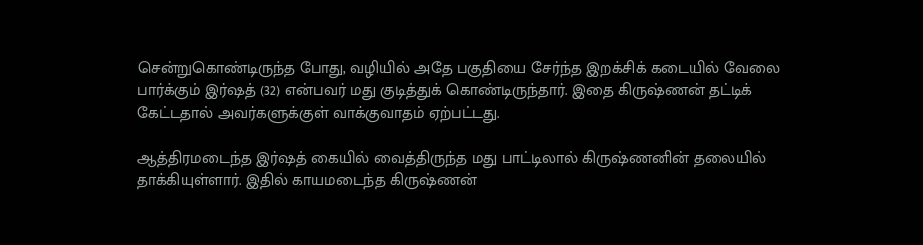சென்றுகொண்டிருந்த போது, வழியில் அதே பகுதியை சேர்ந்த இறக்சிக் கடையில் வேலை பார்க்கும் இர்ஷத் (32) என்பவர் மது குடித்துக் கொண்டிருந்தார். இதை கிருஷ்ணன் தட்டிக் கேட்டதால் அவர்களுக்குள் வாக்குவாதம் ஏற்பட்டது.

ஆத்திரமடைந்த இர்ஷத் கையில் வைத்திருந்த மது பாட்டிலால் கிருஷ்ணனின் தலையில் தாக்கியுள்ளார். இதில் காயமடைந்த கிருஷ்ணன்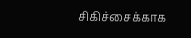சிகிச்சைக்காக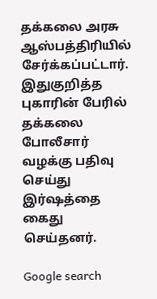தக்கலை அரசு ஆஸ்பத்திரியில் சேர்க்கப்பட்டார். இதுகுறித்த புகாரின் பேரில் தக்கலை போலீசார் வழக்கு பதிவு செய்து இர்ஷத்தை கைது செய்தனர்.

Google search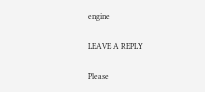engine

LEAVE A REPLY

Please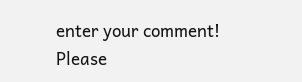enter your comment!
Please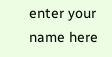enter your name here